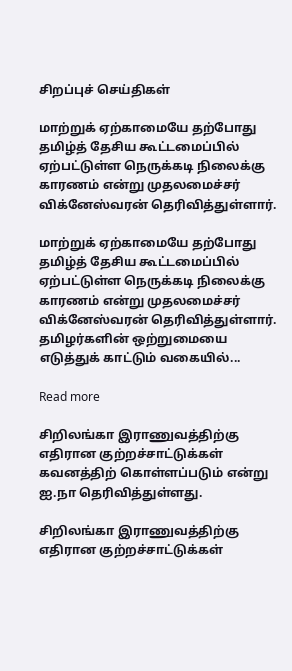சிறப்புச் செய்திகள்

மாற்றுக் ஏற்காமையே தற்போது தமிழ்த் தேசிய கூட்டமைப்பில் ஏற்பட்டுள்ள நெருக்கடி நிலைக்கு காரணம் என்று முதலமைச்சர் விக்னேஸ்வரன் தெரிவித்துள்ளார்.

மாற்றுக் ஏற்காமையே தற்போது தமிழ்த் தேசிய கூட்டமைப்பில் ஏற்பட்டுள்ள நெருக்கடி நிலைக்கு காரணம் என்று முதலமைச்சர் விக்னேஸ்வரன் தெரிவித்துள்ளார். தமிழர்களின் ஒற்றுமையை எடுத்துக் காட்டும் வகையில்...

Read more

சிறிலங்கா இராணுவத்திற்கு எதிரான குற்றச்சாட்டுக்கள் கவனத்திற் கொள்ளப்படும் என்று ஐ.நா தெரிவித்துள்ளது.

சிறிலங்கா இராணுவத்திற்கு எதிரான குற்றச்சாட்டுக்கள்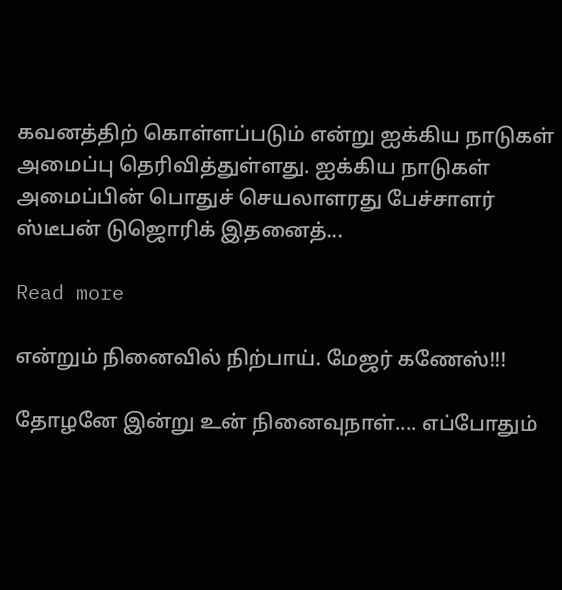கவனத்திற் கொள்ளப்படும் என்று ஐக்கிய நாடுகள் அமைப்பு தெரிவித்துள்ளது. ஐக்கிய நாடுகள் அமைப்பின் பொதுச் செயலாளரது பேச்சாளர் ஸ்டீபன் டுஜொரிக் இதனைத்...

Read more

என்றும் நினைவில் நிற்பாய். மேஜர் கணேஸ்!!!

தோழனே இன்று உன் நினைவுநாள்.... எப்போதும்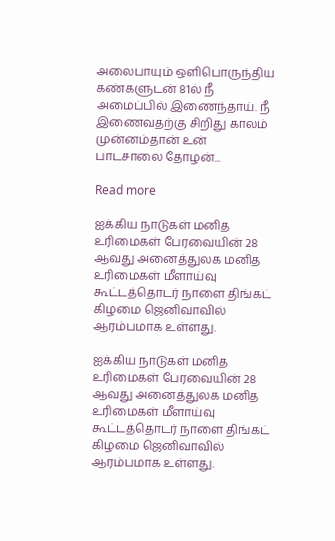அலைபாயும் ஒளிபொருந்திய கண்களுடன் 81ல் நீ அமைப்பில் இணைந்தாய். நீ இணைவதற்கு சிறிது காலம் முன்னம்தான் உன் பாடசாலை தோழன்...

Read more

ஐக்கிய நாடுகள் மனித உரிமைகள் பேரவையின் 28 ஆவது அனைத்துலக மனித உரிமைகள் மீளாய்வு கூட்டத்தொடர் நாளை திங்கட் கிழமை ஜெனிவாவில் ஆரம்பமாக உள்ளது.

ஐக்கிய நாடுகள் மனித உரிமைகள் பேரவையின் 28 ஆவது அனைத்துலக மனித உரிமைகள் மீளாய்வு கூட்டத்தொடர் நாளை திங்கட் கிழமை ஜெனிவாவில் ஆரம்பமாக உள்ளது.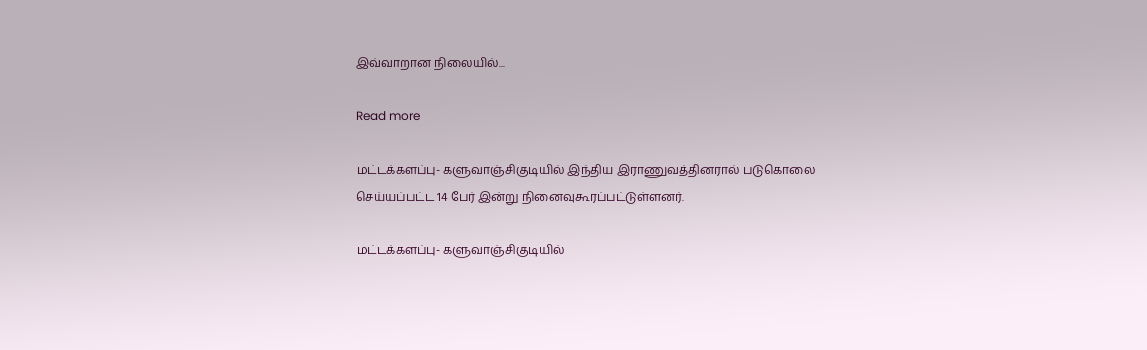இவ்வாறான நிலையில்...

Read more

மட்டக்களப்பு- களுவாஞ்சிகுடியில் இந்திய இராணுவத்தினரால் படுகொலை செய்யப்பட்ட 14 பேர் இன்று நினைவுகூரப்பட்டுள்ளனர்.

மட்டக்களப்பு- களுவாஞ்சிகுடியில்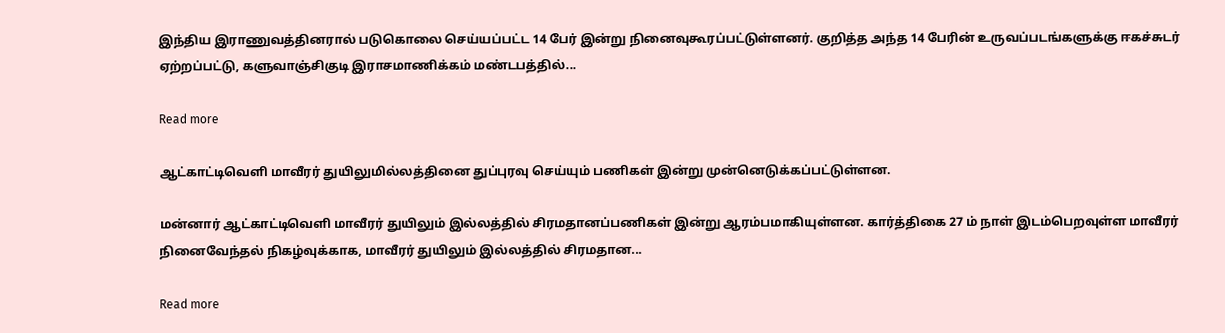இந்திய இராணுவத்தினரால் படுகொலை செய்யப்பட்ட 14 பேர் இன்று நினைவுகூரப்பட்டுள்ளனர். குறித்த அந்த 14 பேரின் உருவப்படங்களுக்கு ஈகச்சுடர் ஏற்றப்பட்டு, களுவாஞ்சிகுடி இராசமாணிக்கம் மண்டபத்தில்...

Read more

ஆட்காட்டிவெளி மாவீரர் துயிலுமில்லத்தினை துப்புரவு செய்யும் பணிகள் இன்று முன்னெடுக்கப்பட்டுள்ளன.

மன்னார் ஆட்காட்டிவெளி மாவீரர் துயிலும் இல்லத்தில் சிரமதானப்பணிகள் இன்று ஆரம்பமாகியுள்ளன. கார்த்திகை 27 ம் நாள் இடம்பெறவுள்ள மாவீரர் நினைவேந்தல் நிகழ்வுக்காக, மாவீரர் துயிலும் இல்லத்தில் சிரமதான...

Read more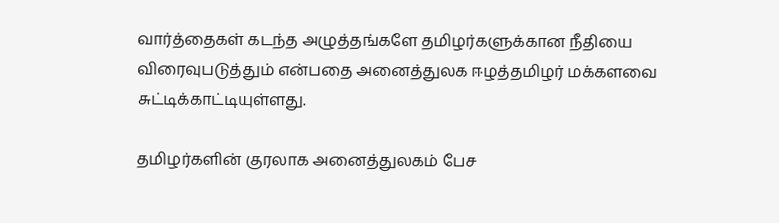வார்த்தைகள் கடந்த அழுத்தங்களே தமிழர்களுக்கான நீதியை விரைவுபடுத்தும் என்பதை அனைத்துலக ஈழத்தமிழர் மக்களவை சுட்டிக்காட்டியுள்ளது.

தமிழர்களின் குரலாக அனைத்துலகம் பேச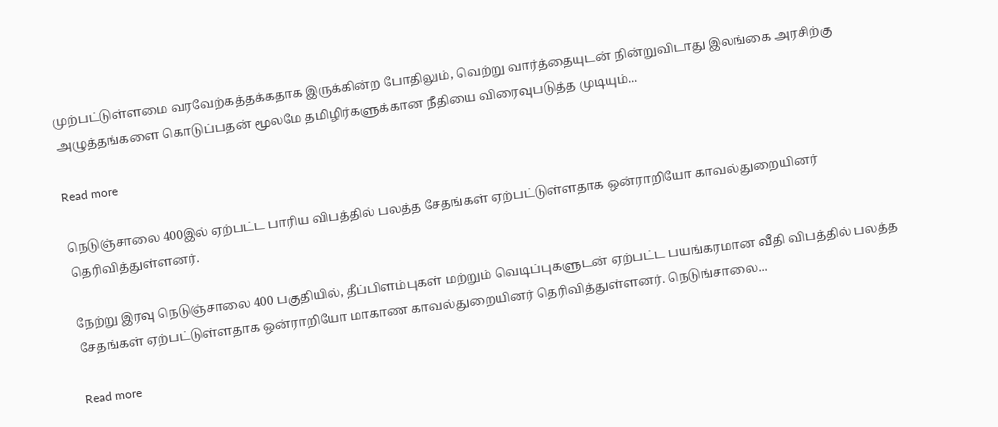முற்பட்டுள்ளமை வரவேற்கத்தக்கதாக இருக்கின்ற போதிலும், வெற்று வார்த்தையுடன் நின்றுவிடாது இலங்கை அரசிற்கு அழுத்தங்களை கொடுப்பதன் மூலமே தமிழிர்களுக்கான நீதியை விரைவுபடுத்த முடியும்...

Read more

நெடுஞ்சாலை 400இல் ஏற்பட்ட பாரிய விபத்தில் பலத்த சேதங்கள் ஏற்பட்டுள்ளதாக ஒன்ராறியோ காவல்துறையினர் தெரிவித்துள்ளனர்.

நேற்று இரவு நெடுஞ்சாலை 400 பகுதியில், தீப்பிளம்புகள் மற்றும் வெடிப்புகளுடன் ஏற்பட்ட பயங்கரமான வீதி விபத்தில் பலத்த சேதங்கள் ஏற்பட்டுள்ளதாக ஒன்ராறியோ மாகாண காவல்துறையினர் தெரிவித்துள்ளனர். நெடுங்சாலை...

Read more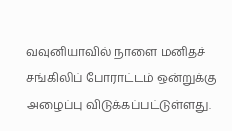வவுனியாவில் நாளை மனிதச் சங்கிலிப் போராட்டம் ஒன்றுக்கு அழைப்பு விடுக்கப்பட்டுள்ளது.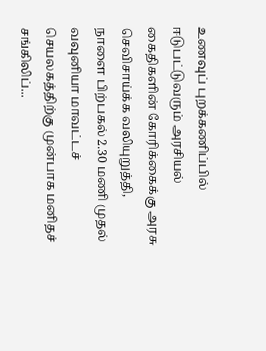உணவுப் புறக்கணிப்பில் ஈடுபட்டுவரும் அரசியல் கைதிகளின் கோரிக்கைக்கு அரசு செவிசாய்க்க வலியுறுத்தி, நாளை பிற்பகல் 2.30 மணி முதல் வவுனியா மாவட்டச் செயலகத்திற்கு முன்பாக மனிதச் சங்கிலிப்...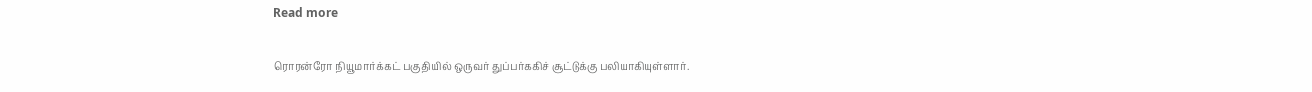Read more

ரொரன்ரோ நியூமார்க்கட் பகுதியில் ஒருவர் துப்பர்ககிச் சூட்டுக்கு பலியாகியுள்ளார்.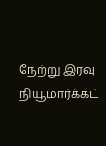நேற்று இரவு நியூமார்க்கட்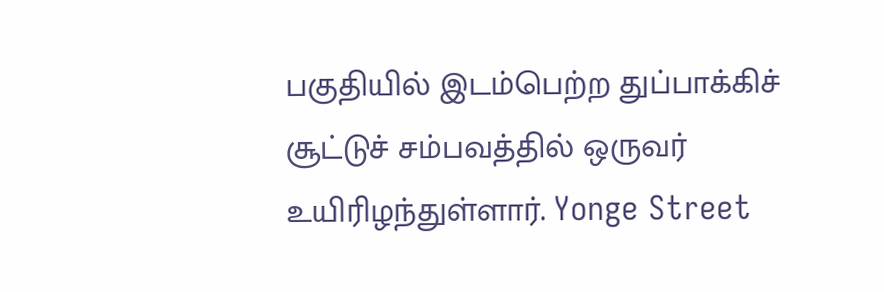பகுதியில் இடம்பெற்ற துப்பாக்கிச் சூட்டுச் சம்பவத்தில் ஒருவர் உயிரிழந்துள்ளார். Yonge Street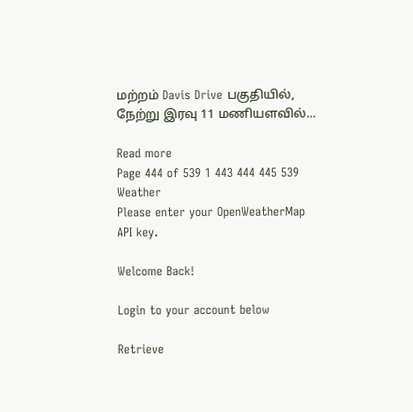மற்றம் Davis Drive பகுதியில், நேற்று இரவு 11 மணியளவில்...

Read more
Page 444 of 539 1 443 444 445 539
Weather
Please enter your OpenWeatherMap API key.

Welcome Back!

Login to your account below

Retrieve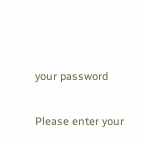your password

Please enter your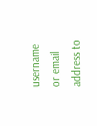username or email address to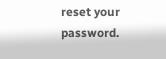reset your password.